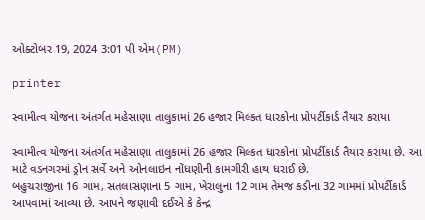ઓક્ટોબર 19, 2024 3:01 પી એમ(PM)

printer

સ્વામીત્વ યોજના અંતર્ગત મહેસાણા તાલુકામાં 26 હજાર મિલ્કત ધારકોના પ્રોપર્ટીકાર્ડ તૈયાર કરાયા

સ્વામીત્વ યોજના અંતર્ગત મહેસાણા તાલુકામાં 26 હજાર મિલ્કત ધારકોના પ્રોપર્ટીકાર્ડ તૈયાર કરાયા છે. આ માટે વડનગરમાં ડ્રોન સર્વે અને ઓનલાઇન નોંધણીની કામગીરી હાથ ધરાઈ છે.
બહુચરાજીના 16 ગામ, સતલાસણાના 5 ગામ, ખેરાલુના 12 ગામ તેમજ કડીના 32 ગામમાં પ્રોપર્ટીકાર્ડ આપવામાં આવ્યા છે. આપને જણાવી દઈએ કે કેન્દ્ર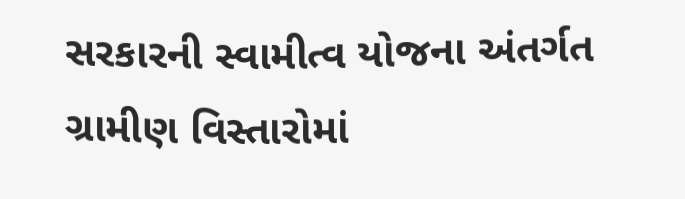સરકારની સ્વામીત્વ યોજના અંતર્ગત ગ્રામીણ વિસ્તારોમાં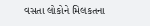વસતા લોકોને મિલકતના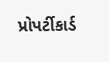પ્રોપર્ટીકાર્ડ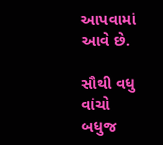આપવામાં આવે છે.

સૌથી વધુ વાંચો
બધુજ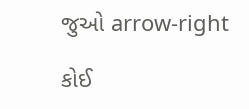જુઓ arrow-right

કોઈ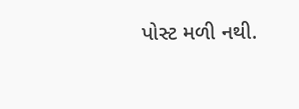પોસ્ટ મળી નથી.